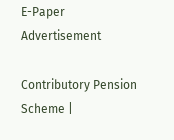E-Paper
Advertisement

Contributory Pension Scheme |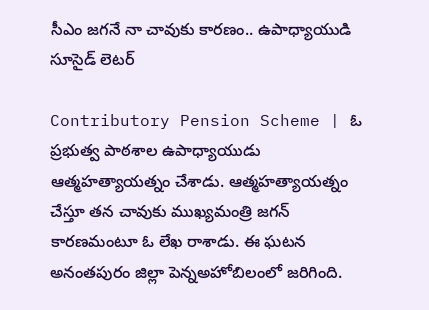సీఎం జగనే నా చావుకు కారణం.. ఉపాధ్యాయుడి సూసైడ్ లెటర్

Contributory Pension Scheme | ఓ ప్రభుత్వ పాఠశాల ఉపాధ్యాయుడు ఆత్మహత్యాయత్నం చేశాడు. ఆత్మహత్యాయత్నం చేస్తూ తన చావుకు ముఖ్యమంత్రి జగన్ కారణమంటూ ఓ లేఖ రాశాడు. ఈ ఘటన అనంతపురం జిల్లా పెన్నఅహోబిలంలో జరిగింది.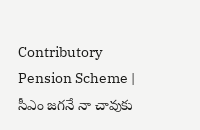Contributory Pension Scheme | సీఎం జగనే నా చావుకు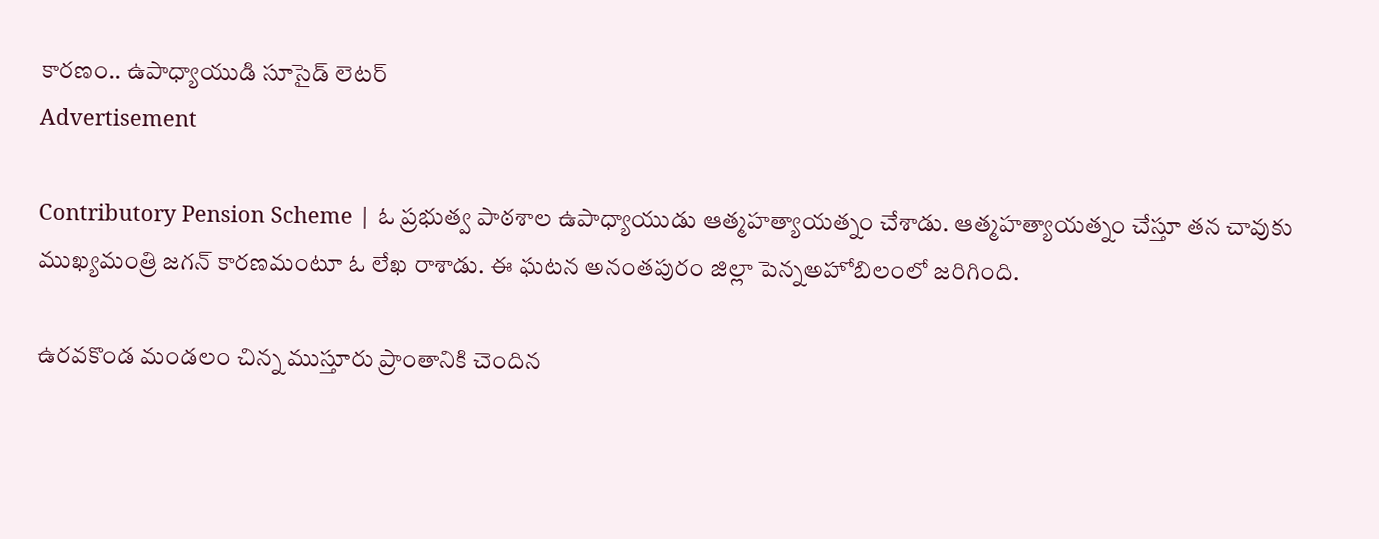కారణం.. ఉపాధ్యాయుడి సూసైడ్ లెటర్
Advertisement

Contributory Pension Scheme | ఓ ప్రభుత్వ పాఠశాల ఉపాధ్యాయుడు ఆత్మహత్యాయత్నం చేశాడు. ఆత్మహత్యాయత్నం చేస్తూ తన చావుకు ముఖ్యమంత్రి జగన్ కారణమంటూ ఓ లేఖ రాశాడు. ఈ ఘటన అనంతపురం జిల్లా పెన్నఅహోబిలంలో జరిగింది.

ఉరవకొండ మండలం చిన్న ముస్తూరు ప్రాంతానికి చెందిన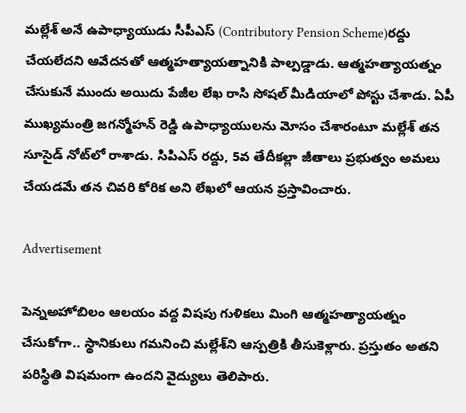మల్లేశ్‌ అనే ఉపాధ్యాయుడు సీపీఎస్‌ (Contributory Pension Scheme)రద్దు చేయలేదని ఆవేదనతో ఆత్మహత్యాయత్నానికి పాల్పడ్డాడు. ఆత్మహత్యాయత్నం చేసుకునే ముందు అయిదు పేజీల లేఖ రాసి సోషల్ మీడియాలో పోస్టు చేశాడు. ఏపీ ముఖ్యమంత్రి జగన్మోహన్ రెడ్డి ఉపాధ్యాయులను మోసం చేశారంటూ మల్లేశ్ తన సూసైడ్ నోట్‌లో రాశాడు. సిపిఎస్ రద్దు, 5వ తేదీకల్లా జీతాలు ప్రభుత్వం అమలు చేయడమే తన చివరి కోరిక అని లేఖలో ఆయన ప్రస్తావించారు.

Advertisement

పెన్నఅహోబిలం ఆలయం వద్ద విషపు గుళికలు మింగి ఆత్మహత్యాయత్నం చేసుకోగా.. స్థానికులు గమనించి మల్లేశ్‌ని ఆస్పత్రికి తీసుకెళ్లారు. ప్రస్తుతం అతని పరిస్థితి విషమంగా ఉందని వైద్యులు తెలిపారు.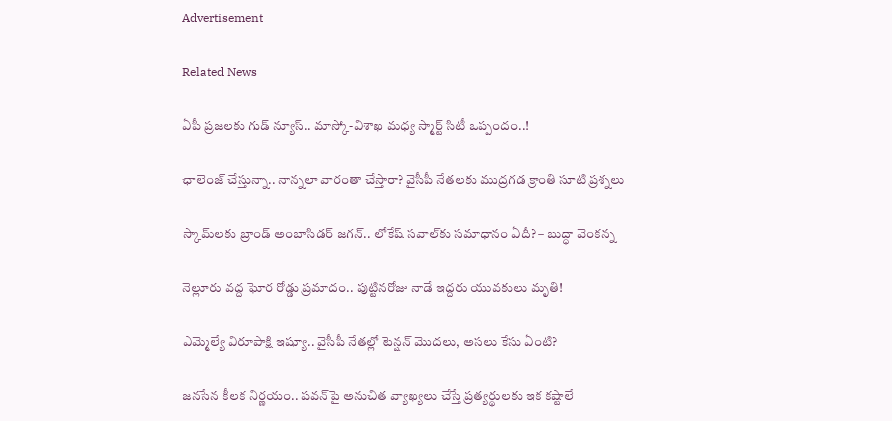Advertisement

Related News

ఏపీ ప్రజలకు గుడ్ న్యూస్.. మాస్కో-విశాఖ మధ్య స్మార్ట్ సిటీ ఒప్పందం..!

ఛాలెంజ్ చేస్తున్నా.. నాన్నలా వారంతా చేస్తారా? వైసీపీ నేతలకు ముద్రగడ క్రాంతి సూటి ప్రశ్నలు

స్కామ్‌లకు బ్రాండ్ అంబాసిడర్ జగన్.. లోకేష్ సవాల్‌కు సమాధానం ఏదీ? – బుద్ధా వెంకన్న

నెల్లూరు వద్ద ఘోర రోడ్డు ప్రమాదం.. పుట్టినరోజు నాడే ఇద్దరు యువకులు మృతి!

ఎమ్మెల్యే విరూపాక్షి ఇష్యూ.. వైసీపీ నేతల్లో టెన్షన్ మొదలు, అసలు కేసు ఏంటి?

జనసేన కీలక నిర్ణయం.. పవన్‌పై అనుచిత వ్యాఖ్యలు చేస్తే ప్రత్యర్థులకు ఇక కష్టాలే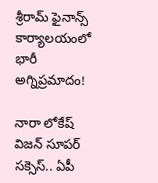శ్రీరామ్ ఫైనాన్స్ కార్యాలయంలో భారీ అగ్నిప్రమాదం!

నారా లోకేష్ విజన్ సూపర్ సక్సెస్.. ఏపీ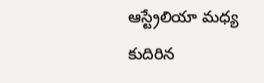ఆస్ట్రేలియా మధ్య కుదిరిన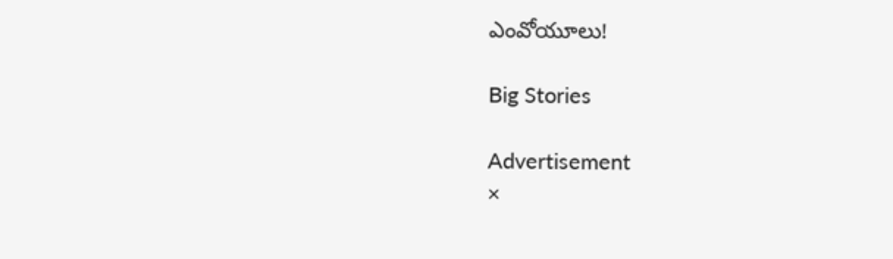ఎంవోయూలు!

Big Stories

Advertisement
×